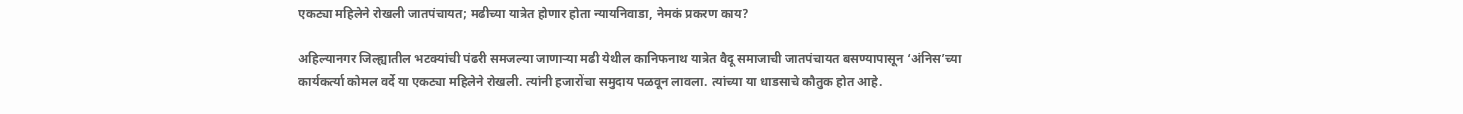एकट्या महिलेने रोखली जातपंचायत; मढीच्या यात्रेत होणार होता न्यायनिवाडा, नेमकं प्रकरण काय?

अहिल्यानगर जिल्ह्यातील भटक्यांची पंढरी समजल्या जाणाऱ्या मढी येथील कानिफनाथ यात्रेत वैदू समाजाची जातपंचायत बसण्यापासून ‘अंनिस’च्या कार्यकर्त्या कोमल वर्दे या एकट्या महिलेने रोखली. त्यांनी हजारोंचा समुदाय पळवून लावला. त्यांच्या या धाडसाचे कौतुक होत आहे.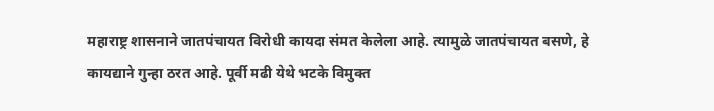महाराष्ट्र शासनाने जातपंचायत विरोधी कायदा संमत केलेला आहे. त्यामुळे जातपंचायत बसणे, हे कायद्याने गुन्हा ठरत आहे. पूर्वी मढी येथे भटके विमुक्त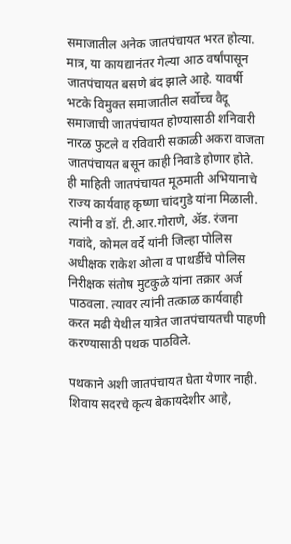समाजातील अनेक जातपंचायत भरत होत्या. मात्र, या कायद्यानंतर गेल्या आठ वर्षांपासून जातपंचायत बसणे बंद झाले आहे. यावर्षी भटके विमुक्त समाजातील सर्वोच्च वैदू समाजाची जातपंचायत होण्यासाठी शनिवारी नारळ फुटले व रविवारी सकाळी अकरा वाजता जातपंचायत बसून काही निवाडे होणार होते. ही माहिती जातपंचायत मूठमाती अभियानाचे राज्य कार्यवाह कृष्णा चांदगुडे यांना मिळाली. त्यांनी व डॉ. टी.आर.गोराणे, ॲड. रंजना गवांदे, कोमल वर्दे यांनी जिल्हा पोलिस अधीक्षक राकेश ओला व पाथर्डीचे पोलिस निरीक्षक संतोष मुटकुळे यांना तक्रार अर्ज पाठवला. त्यावर त्यांनी तत्काळ कार्यवाही करत मढी येथील यात्रेत जातपंचायतची पाहणी करण्यासाठी पथक पाठविले.

पथकाने अशी जातपंचायत घेता येणार नाही. शिवाय सदरचे कृत्य बेकायदेशीर आहे,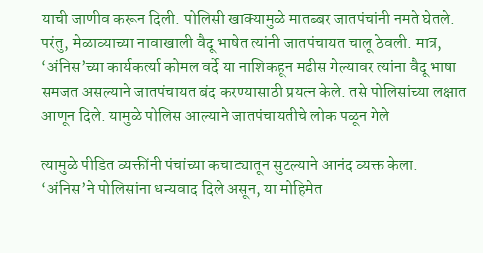याची जाणीव करून दिली. पोलिसी खाक्यामुळे मातब्बर जातपंचांनी नमते घेतले. परंतु, मेळाव्याच्या नावाखाली वैदू भाषेत त्यांनी जातपंचायत चालू ठेवली. मात्र, ‘अंनिस’च्या कार्यकर्त्या कोमल वर्दे या नाशिकहून मढीस गेल्यावर त्यांना वैदू भाषा समजत असल्याने जातपंचायत बंद करण्यासाठी प्रयत्न केले. तसे पोलिसांच्या लक्षात आणून दिले. यामुळे पोलिस आल्याने जातपंचायतीचे लोक पळून गेले

त्यामुळे पीडित व्यक्तींनी पंचांच्या कचाट्यातून सुटल्याने आनंद व्यक्त केला. ‘अंनिस’ने पोलिसांना धन्यवाद दिले असून, या मोहिमेत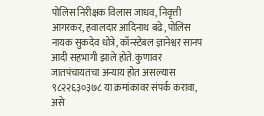पोलिस निरीक्षक विलास जाधव, निवृत्ती आगरकर, हवालदार आदिनाथ बढे, पोलिस नायक सुकदेव धोत्रे, कॉन्स्टेबल ज्ञानेश्वर सानप आदी सहभागी झाले होते. कुणावर जातपंचायतचा अन्याय होत असल्यास ९८२२६३०३७८ या क्रमांकावर संपर्क करावा, असे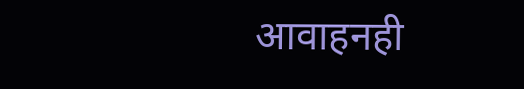आवाहनही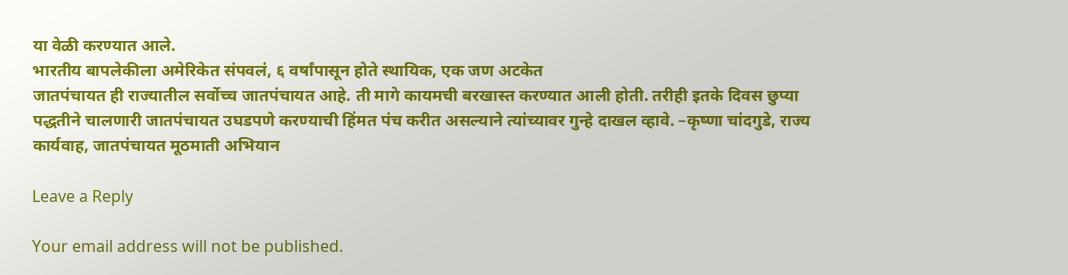या वेळी करण्यात आले.
भारतीय बापलेकीला अमेरिकेत संपवलं, ६ वर्षांपासून होते स्थायिक, एक जण अटकेत
जातपंचायत ही राज्यातील सर्वोच्च जातपंचायत आहे. ती मागे कायमची बरखास्त करण्यात आली होती. तरीही इतके दिवस छुप्या पद्धतीने चालणारी जातपंचायत उघडपणे करण्याची हिंमत पंच करीत असल्याने त्यांच्यावर गुन्हे दाखल व्हावे. –कृष्णा चांदगुडे, राज्य कार्यवाह, जातपंचायत मूठमाती अभियान

Leave a Reply

Your email address will not be published.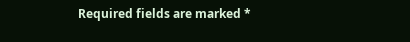Required fields are marked *